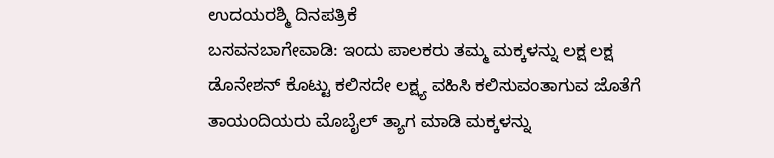ಉದಯರಶ್ಮಿ ದಿನಪತ್ರಿಕೆ
ಬಸವನಬಾಗೇವಾಡಿ: ಇಂದು ಪಾಲಕರು ತಮ್ಮ ಮಕ್ಕಳನ್ನು ಲಕ್ಷ ಲಕ್ಷ ಡೊನೇಶನ್ ಕೊಟ್ಟು ಕಲಿಸದೇ ಲಕ್ಷ್ಯ ವಹಿಸಿ ಕಲಿಸುವಂತಾಗುವ ಜೊತೆಗೆ ತಾಯಂದಿಯರು ಮೊಬೈಲ್ ತ್ಯಾಗ ಮಾಡಿ ಮಕ್ಕಳನ್ನು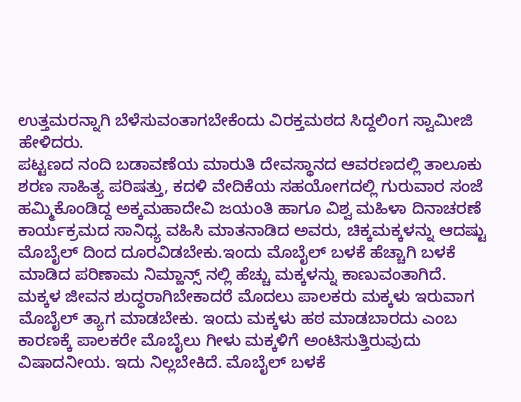ಉತ್ತಮರನ್ನಾಗಿ ಬೆಳೆಸುವಂತಾಗಬೇಕೆಂದು ವಿರಕ್ತಮಠದ ಸಿದ್ದಲಿಂಗ ಸ್ವಾಮೀಜಿ ಹೇಳಿದರು.
ಪಟ್ಟಣದ ನಂದಿ ಬಡಾವಣೆಯ ಮಾರುತಿ ದೇವಸ್ಥಾನದ ಆವರಣದಲ್ಲಿ ತಾಲೂಕು ಶರಣ ಸಾಹಿತ್ಯ ಪರಿಷತ್ತು, ಕದಳಿ ವೇದಿಕೆಯ ಸಹಯೋಗದಲ್ಲಿ ಗುರುವಾರ ಸಂಜೆ ಹಮ್ಮಿಕೊಂಡಿದ್ದ ಅಕ್ಕಮಹಾದೇವಿ ಜಯಂತಿ ಹಾಗೂ ವಿಶ್ವ ಮಹಿಳಾ ದಿನಾಚರಣೆ ಕಾರ್ಯಕ್ರಮದ ಸಾನಿಧ್ಯ ವಹಿಸಿ ಮಾತನಾಡಿದ ಅವರು, ಚಿಕ್ಕಮಕ್ಕಳನ್ನು ಆದಷ್ಟು ಮೊಬೈಲ್ ದಿಂದ ದೂರವಿಡಬೇಕು.ಇಂದು ಮೊಬೈಲ್ ಬಳಕೆ ಹೆಚ್ಚಾಗಿ ಬಳಕೆ ಮಾಡಿದ ಪರಿಣಾಮ ನಿಮ್ಹಾನ್ಸ್ ನಲ್ಲಿ ಹೆಚ್ಚು ಮಕ್ಕಳನ್ನು ಕಾಣುವಂತಾಗಿದೆ. ಮಕ್ಕಳ ಜೀವನ ಶುದ್ಧರಾಗಿಬೇಕಾದರೆ ಮೊದಲು ಪಾಲಕರು ಮಕ್ಕಳು ಇರುವಾಗ ಮೊಬೈಲ್ ತ್ಯಾಗ ಮಾಡಬೇಕು. ಇಂದು ಮಕ್ಕಳು ಹಠ ಮಾಡಬಾರದು ಎಂಬ ಕಾರಣಕ್ಕೆ ಪಾಲಕರೇ ಮೊಬೈಲು ಗೀಳು ಮಕ್ಕಳಿಗೆ ಅಂಟಿಸುತ್ತಿರುವುದು ವಿಷಾದನೀಯ. ಇದು ನಿಲ್ಲಬೇಕಿದೆ. ಮೊಬೈಲ್ ಬಳಕೆ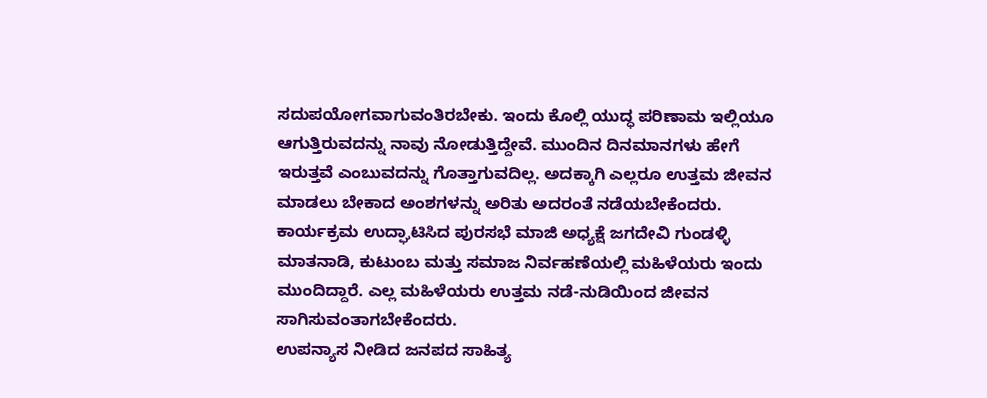ಸದುಪಯೋಗವಾಗುವಂತಿರಬೇಕು. ಇಂದು ಕೊಲ್ಲಿ ಯುದ್ಧ ಪರಿಣಾಮ ಇಲ್ಲಿಯೂ ಆಗುತ್ತಿರುವದನ್ನು ನಾವು ನೋಡುತ್ತಿದ್ದೇವೆ. ಮುಂದಿನ ದಿನಮಾನಗಳು ಹೇಗೆ ಇರುತ್ತವೆ ಎಂಬುವದನ್ನು ಗೊತ್ತಾಗುವದಿಲ್ಲ. ಅದಕ್ಕಾಗಿ ಎಲ್ಲರೂ ಉತ್ತಮ ಜೀವನ ಮಾಡಲು ಬೇಕಾದ ಅಂಶಗಳನ್ನು ಅರಿತು ಅದರಂತೆ ನಡೆಯಬೇಕೆಂದರು.
ಕಾರ್ಯಕ್ರಮ ಉದ್ಘಾಟಿಸಿದ ಪುರಸಭೆ ಮಾಜಿ ಅಧ್ಯಕ್ಷೆ ಜಗದೇವಿ ಗುಂಡಳ್ಳಿ ಮಾತನಾಡಿ, ಕುಟುಂಬ ಮತ್ತು ಸಮಾಜ ನಿರ್ವಹಣೆಯಲ್ಲಿ ಮಹಿಳೆಯರು ಇಂದು ಮುಂದಿದ್ದಾರೆ. ಎಲ್ಲ ಮಹಿಳೆಯರು ಉತ್ತಮ ನಡೆ-ನುಡಿಯಿಂದ ಜೀವನ ಸಾಗಿಸುವಂತಾಗಬೇಕೆಂದರು.
ಉಪನ್ಯಾಸ ನೀಡಿದ ಜನಪದ ಸಾಹಿತ್ಯ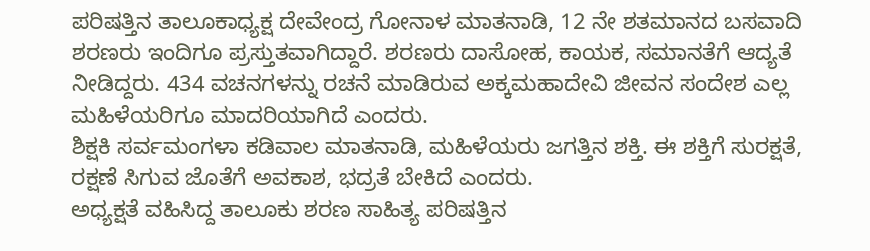ಪರಿಷತ್ತಿನ ತಾಲೂಕಾಧ್ಯಕ್ಷ ದೇವೇಂದ್ರ ಗೋನಾಳ ಮಾತನಾಡಿ, 12 ನೇ ಶತಮಾನದ ಬಸವಾದಿ ಶರಣರು ಇಂದಿಗೂ ಪ್ರಸ್ತುತವಾಗಿದ್ದಾರೆ. ಶರಣರು ದಾಸೋಹ, ಕಾಯಕ, ಸಮಾನತೆಗೆ ಆದ್ಯತೆ ನೀಡಿದ್ದರು. 434 ವಚನಗಳನ್ನು ರಚನೆ ಮಾಡಿರುವ ಅಕ್ಕಮಹಾದೇವಿ ಜೀವನ ಸಂದೇಶ ಎಲ್ಲ ಮಹಿಳೆಯರಿಗೂ ಮಾದರಿಯಾಗಿದೆ ಎಂದರು.
ಶಿಕ್ಷಕಿ ಸರ್ವಮಂಗಳಾ ಕಡಿವಾಲ ಮಾತನಾಡಿ, ಮಹಿಳೆಯರು ಜಗತ್ತಿನ ಶಕ್ತಿ. ಈ ಶಕ್ತಿಗೆ ಸುರಕ್ಷತೆ, ರಕ್ಷಣೆ ಸಿಗುವ ಜೊತೆಗೆ ಅವಕಾಶ, ಭದ್ರತೆ ಬೇಕಿದೆ ಎಂದರು.
ಅಧ್ಯಕ್ಷತೆ ವಹಿಸಿದ್ದ ತಾಲೂಕು ಶರಣ ಸಾಹಿತ್ಯ ಪರಿಷತ್ತಿನ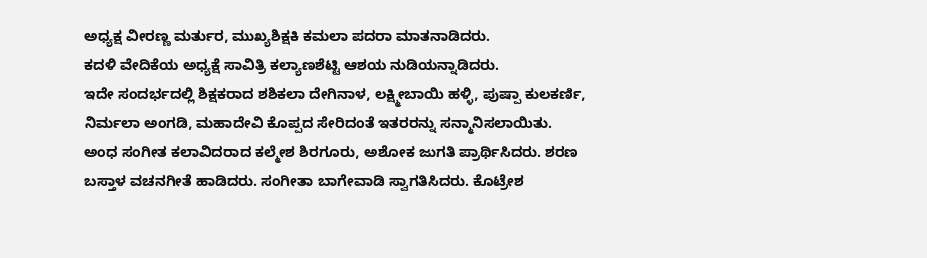ಅಧ್ಯಕ್ಷ ವೀರಣ್ಣ ಮರ್ತುರ, ಮುಖ್ಯಶಿಕ್ಷಕಿ ಕಮಲಾ ಪದರಾ ಮಾತನಾಡಿದರು.
ಕದಳಿ ವೇದಿಕೆಯ ಅಧ್ಯಕ್ಷೆ ಸಾವಿತ್ರಿ ಕಲ್ಯಾಣಶೆಟ್ಟಿ ಆಶಯ ನುಡಿಯನ್ನಾಡಿದರು.
ಇದೇ ಸಂದರ್ಭದಲ್ಲಿ ಶಿಕ್ಷಕರಾದ ಶಶಿಕಲಾ ದೇಗಿನಾಳ, ಲಕ್ಷ್ಮೀಬಾಯಿ ಹಳ್ಳಿ, ಪುಷ್ಪಾ ಕುಲಕರ್ಣಿ, ನಿರ್ಮಲಾ ಅಂಗಡಿ, ಮಹಾದೇವಿ ಕೊಪ್ಪದ ಸೇರಿದಂತೆ ಇತರರನ್ನು ಸನ್ಮಾನಿಸಲಾಯಿತು.
ಅಂಧ ಸಂಗೀತ ಕಲಾವಿದರಾದ ಕಲ್ಮೇಶ ಶಿರಗೂರು, ಅಶೋಕ ಜುಗತಿ ಪ್ರಾರ್ಥಿಸಿದರು. ಶರಣ ಬಸ್ತಾಳ ವಚನಗೀತೆ ಹಾಡಿದರು. ಸಂಗೀತಾ ಬಾಗೇವಾಡಿ ಸ್ವಾಗತಿಸಿದರು. ಕೊಟ್ರೇಶ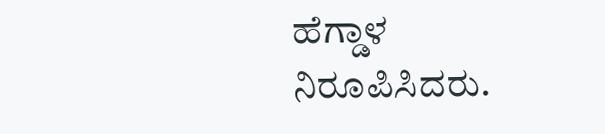ಹೆಗ್ಡಾಳ ನಿರೂಪಿಸಿದರು.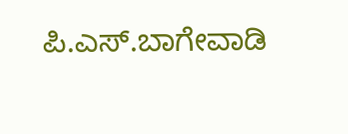ಪಿ.ಎಸ್.ಬಾಗೇವಾಡಿ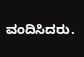ವಂದಿಸಿದರು.